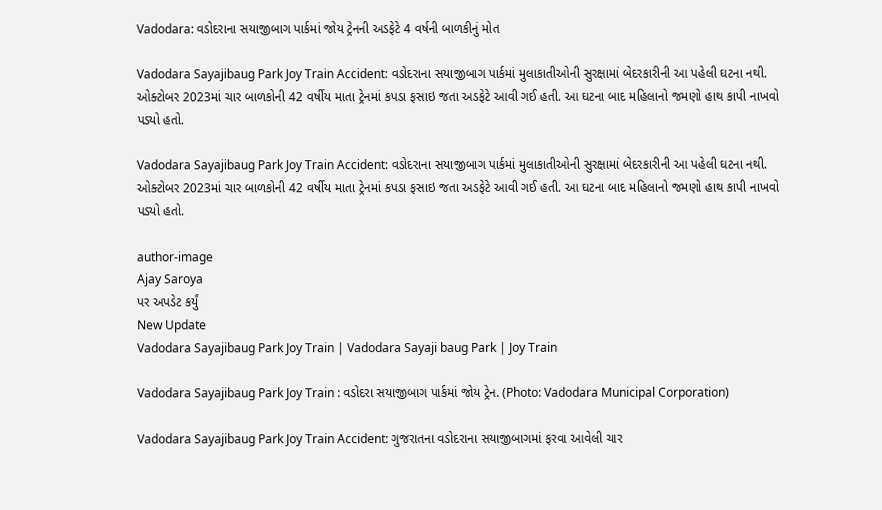Vadodara: વડોદરાના સયાજીબાગ પાર્કમાં જોય ટ્રેનની અડફેટે 4 વર્ષની બાળકીનું મોત

Vadodara Sayajibaug Park Joy Train Accident: વડોદરાના સયાજીબાગ પાર્કમાં મુલાકાતીઓની સુરક્ષામાં બેદરકારીની આ પહેલી ઘટના નથી. ઓક્ટોબર 2023માં ચાર બાળકોની 42 વર્ષીય માતા ટ્રેનમાં કપડા ફસાઇ જતા અડફેટે આવી ગઈ હતી. આ ઘટના બાદ મહિલાનો જમણો હાથ કાપી નાખવો પડ્યો હતો.

Vadodara Sayajibaug Park Joy Train Accident: વડોદરાના સયાજીબાગ પાર્કમાં મુલાકાતીઓની સુરક્ષામાં બેદરકારીની આ પહેલી ઘટના નથી. ઓક્ટોબર 2023માં ચાર બાળકોની 42 વર્ષીય માતા ટ્રેનમાં કપડા ફસાઇ જતા અડફેટે આવી ગઈ હતી. આ ઘટના બાદ મહિલાનો જમણો હાથ કાપી નાખવો પડ્યો હતો.

author-image
Ajay Saroya
પર અપડેટ કર્યું
New Update
Vadodara Sayajibaug Park Joy Train | Vadodara Sayaji baug Park | Joy Train

Vadodara Sayajibaug Park Joy Train : વડોદરા સયાજીબાગ પાર્કમાં જોય ટ્રેન. (Photo: Vadodara Municipal Corporation)

Vadodara Sayajibaug Park Joy Train Accident: ગુજરાતના વડોદરાના સયાજીબાગમાં ફરવા આવેલી ચાર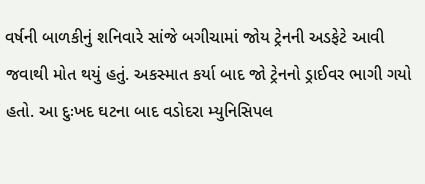વર્ષની બાળકીનું શનિવારે સાંજે બગીચામાં જોય ટ્રેનની અડફેટે આવી જવાથી મોત થયું હતું. અકસ્માત કર્યા બાદ જો ટ્રેનનો ડ્રાઈવર ભાગી ગયો હતો. આ દુઃખદ ઘટના બાદ વડોદરા મ્યુનિસિપલ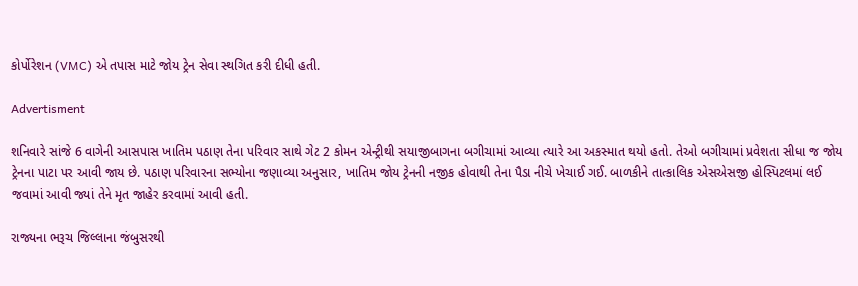કોર્પોરેશન (VMC) એ તપાસ માટે જોય ટ્રેન સેવા સ્થગિત કરી દીધી હતી.

Advertisment

શનિવારે સાંજે 6 વાગેની આસપાસ ખાતિમ પઠાણ તેના પરિવાર સાથે ગેટ 2 કોમન એન્ટ્રીથી સયાજીબાગના બગીચામાં આવ્યા ત્યારે આ અકસ્માત થયો હતો. તેઓ બગીચામાં પ્રવેશતા સીધા જ જોય ટ્રેનના પાટા પર આવી જાય છે. પઠાણ પરિવારના સભ્યોના જણાવ્યા અનુસાર, ખાતિમ જોય ટ્રેનની નજીક હોવાથી તેના પૈડા નીચે ખેચાઈ ગઈ. બાળકીને તાત્કાલિક એસએસજી હોસ્પિટલમાં લઈ જવામાં આવી જ્યાં તેને મૃત જાહેર કરવામાં આવી હતી.

રાજ્યના ભરૂચ જિલ્લાના જંબુસરથી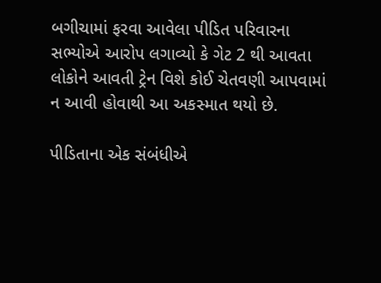બગીચામાં ફરવા આવેલા પીડિત પરિવારના સભ્યોએ આરોપ લગાવ્યો કે ગેટ 2 થી આવતા લોકોને આવતી ટ્રેન વિશે કોઈ ચેતવણી આપવામાં ન આવી હોવાથી આ અકસ્માત થયો છે.

પીડિતાના એક સંબંધીએ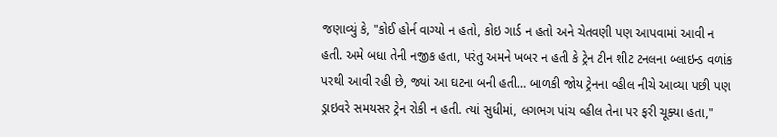જણાવ્યું કે, "કોઈ હોર્ન વાગ્યો ન હતો, કોઇ ગાર્ડ ન હતો અને ચેતવણી પણ આપવામાં આવી ન હતી. અમે બધા તેની નજીક હતા, પરંતુ અમને ખબર ન હતી કે ટ્રેન ટીન શીટ ટનલના બ્લાઇન્ડ વળાંક પરથી આવી રહી છે, જ્યાં આ ઘટના બની હતી… બાળકી જોય ટ્રેનના વ્હીલ નીચે આવ્યા પછી પણ ડ્રાઇવરે સમયસર ટ્રેન રોકી ન હતી. ત્યાં સુધીમાં, લગભગ પાંચ વ્હીલ તેના પર ફરી ચૂક્યા હતા,"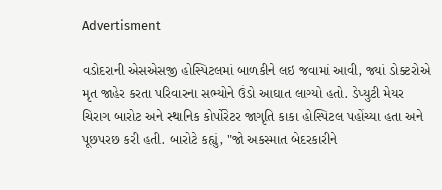Advertisment

વડોદરાની એસએસજી હોસ્પિટલમાં બાળકીને લઇ જવામાં આવી, જ્યાં ડોક્ટરોએ મૃત જાહેર કરતા પરિવારના સભ્યોને ઉંડો આઘાત લાગ્યો હતો. ડેપ્યુટી મેયર ચિરાગ બારોટ અને સ્થાનિક કોર્પોરેટર જાગૃતિ કાકા હોસ્પિટલ પહોંચ્યા હતા અને પૂછપરછ કરી હતી. બારોટે કહ્યું, "જો અકસ્માત બેદરકારીને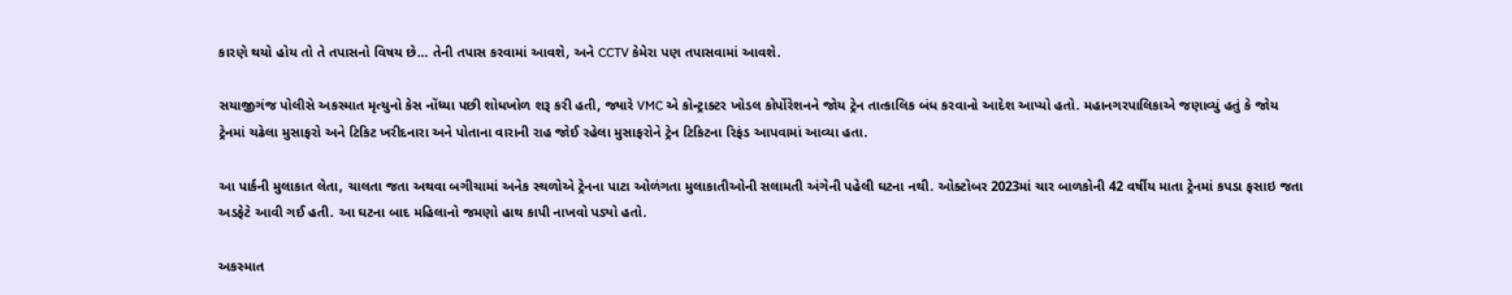કારણે થયો હોય તો તે તપાસનો વિષય છે… તેની તપાસ કરવામાં આવશે, અને CCTV કેમેરા પણ તપાસવામાં આવશે.

સયાજીગંજ પોલીસે અકસ્માત મૃત્યુનો કેસ નોંધ્યા પછી શોધખોળ શરૂ કરી હતી, જ્યારે VMC એ કોન્ટ્રાક્ટર ખોડલ કોર્પોરેશનને જોય ટ્રેન તાત્કાલિક બંધ કરવાનો આદેશ આપ્યો હતો. મહાનગરપાલિકાએ જણાવ્યું હતું કે જોય ટ્રેનમાં ચઢેલા મુસાફરો અને ટિકિટ ખરીદનારા અને પોતાના વારાની રાહ જોઈ રહેલા મુસાફરોને ટ્રેન ટિકિટના રિફંડ આપવામાં આવ્યા હતા.

આ પાર્કની મુલાકાત લેતા, ચાલતા જતા અથવા બગીચામાં અનેક સ્થળોએ ટ્રેનના પાટા ઓળંગતા મુલાકાતીઓની સલામતી અંગેની પહેલી ઘટના નથી. ઓક્ટોબર 2023માં ચાર બાળકોની 42 વર્ષીય માતા ટ્રેનમાં કપડા ફસાઇ જતા અડફેટે આવી ગઈ હતી. આ ઘટના બાદ મહિલાનો જમણો હાથ કાપી નાખવો પડ્યો હતો.

અકસ્માત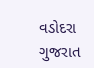વડોદરા ગુજરાત